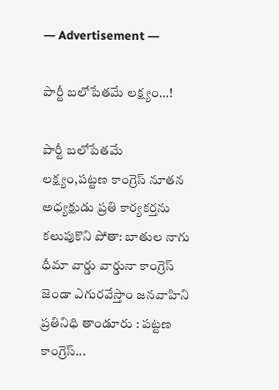― Advertisement ―

పార్టీ బలోపేతమే లక్ష్యం…!

పార్టీ బలోపేతమే లక్ష్యం,పట్టణ కాంగ్రెస్ నూతన అధ్యక్షుడు ప్రతి కార్యకర్తను కలుపుకొని పోతా: బాతుల నాగు ధీమా వార్డు వార్డునా కాంగ్రెస్ జెండా ఎగురవేస్తాం జనవాహిని ప్రతినిధి తాండూరు : పట్టణ కాంగ్రెస్...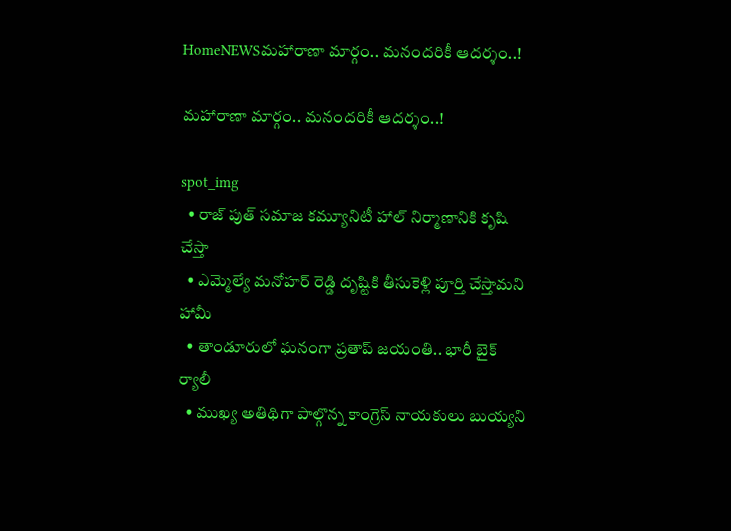HomeNEWSమహారాణా మార్గం.. మనందరికీ ఆదర్శం..!

మహారాణా మార్గం.. మనందరికీ ఆదర్శం..!

spot_img
  • రాజ్ పుత్ సమాజ కమ్యూనిటీ హాల్ నిర్మాణానికి కృషి చేస్తా
  • ఎమ్మెల్యే మనోహర్ రెడ్డి దృష్టికి తీసుకెళ్లి పూర్తి చేస్తామని హామీ
  • తాండూరులో ఘనంగా ప్రతాప్ జయంతి.. భారీ బైక్ ర్యాలీ
  • ముఖ్య అతిథిగా పాల్గొన్న కాంగ్రెస్ నాయకులు బుయ్యని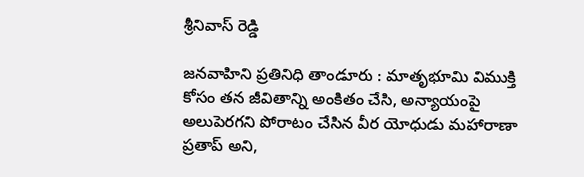శ్రీనివాస్ రెడ్డి

జనవాహిని ప్రతినిధి తాండూరు : మాతృభూమి విముక్తి కోసం తన జీవితాన్ని అంకితం చేసి, అన్యాయంపై అలుపెరగని పోరాటం చేసిన వీర యోధుడు మహారాణా ప్రతాప్ అని,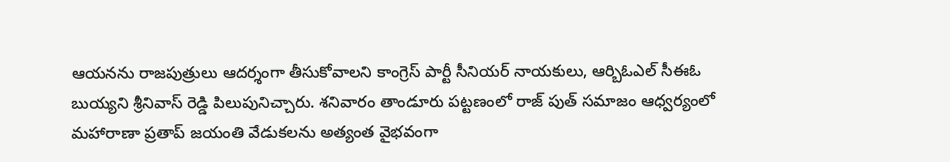ఆయనను రాజపుత్రులు ఆదర్శంగా తీసుకోవాలని కాంగ్రెస్ పార్టీ సీనియర్ నాయకులు, ఆర్బిఓఎల్ సీఈఓ బుయ్యని శ్రీనివాస్ రెడ్డి పిలుపునిచ్చారు. శనివారం తాండూరు పట్టణంలో రాజ్ పుత్ సమాజం ఆధ్వర్యంలో మహారాణా ప్రతాప్ జయంతి వేడుకలను అత్యంత వైభవంగా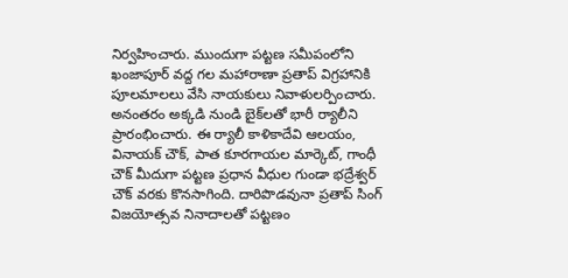నిర్వహించారు. ముందుగా పట్టణ సమీపంలోని ఖంజాపూర్ వద్ద గల మహారాణా ప్రతాప్ విగ్రహానికి పూలమాలలు వేసి నాయకులు నివాళులర్పించారు. అనంతరం అక్కడి నుండి బైక్‌లతో భారీ ర్యాలీని ప్రారంభించారు. ఈ ర్యాలీ కాళికాదేవి ఆలయం, వినాయక్ చౌక్, పాత కూరగాయల మార్కెట్, గాంధీ చౌక్ మీదుగా పట్టణ ప్రధాన వీధుల గుండా భద్రేశ్వర్ చౌక్ వరకు కొనసాగింది. దారిపొడవునా ప్రతాప్ సింగ్ విజయోత్సవ నినాదాలతో పట్టణం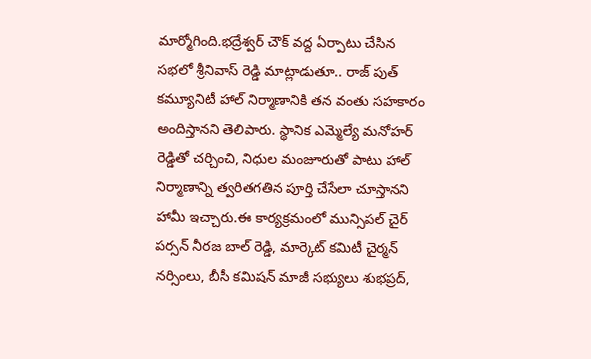మార్మోగింది.భద్రేశ్వర్ చౌక్ వద్ద ఏర్పాటు చేసిన సభలో శ్రీనివాస్ రెడ్డి మాట్లాడుతూ.. రాజ్ పుత్ కమ్యూనిటీ హాల్ నిర్మాణానికి తన వంతు సహకారం అందిస్తానని తెలిపారు. స్థానిక ఎమ్మెల్యే మనోహర్ రెడ్డితో చర్చించి, నిధుల మంజూరుతో పాటు హాల్ నిర్మాణాన్ని త్వరితగతిన పూర్తి చేసేలా చూస్తానని హామీ ఇచ్చారు.ఈ కార్యక్రమంలో మున్సిపల్ చైర్ పర్సన్ నీరజ బాల్ రెడ్డి, మార్కెట్ కమిటీ చైర్మన్ నర్సింలు, బీసీ కమిషన్ మాజీ సభ్యులు శుభప్రద్,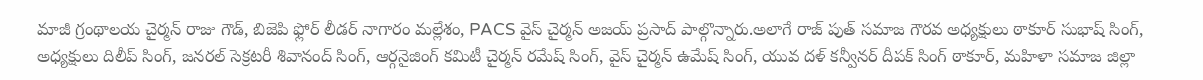మాజీ గ్రంథాలయ చైర్మన్ రాజు గౌడ్, బిజెపి ఫ్లోర్ లీడర్ నాగారం మల్లేశం, PACS వైస్ చైర్మన్ అజయ్ ప్రసాద్ పాల్గొన్నారు.అలాగే రాజ్ పుత్ సమాజ గౌరవ అధ్యక్షులు ఠాకూర్ సుభాష్ సింగ్, అధ్యక్షులు దిలీప్ సింగ్, జనరల్ సెక్రటరీ శివానంద్ సింగ్, ఆర్గనైజింగ్ కమిటీ చైర్మన్ రమేష్ సింగ్, వైస్ చైర్మన్ ఉమేష్ సింగ్, యువ దళ్ కన్వీనర్ దీపక్ సింగ్ ఠాకూర్, మహిళా సమాజ జిల్లా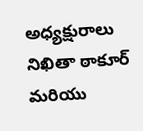అధ్యక్షురాలు నిఖితా ఠాకూర్ మరియు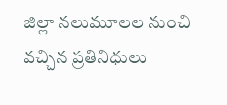జిల్లా నలుమూలల నుంచి వచ్చిన ప్రతినిధులు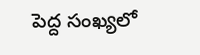పెద్ద సంఖ్యలో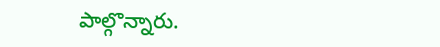పాల్గొన్నారు.